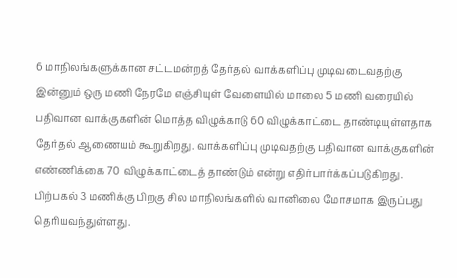6 மாநிலங்களுக்கான சட்டமன்றத் தேர்தல் வாக்களிப்பு முடிவடைவதற்கு இன்னும் ஒரு மணி நேரமே எஞ்சியுள் வேளையில் மாலை 5 மணி வரையில் பதிவான வாக்குகளின் மொத்த விழுக்காடு 60 விழுக்காட்டை தாண்டியுள்ளதாக தேர்தல் ஆணையம் கூறுகிறது. வாக்களிப்பு முடிவதற்கு பதிவான வாக்குகளின் எண்ணிக்கை 70 விழுக்காட்டைத் தாண்டும் என்று எதிர்பார்க்கப்படுகிறது. பிற்பகல் 3 மணிக்கு பிறகு சில மாநிலங்களில் வானிலை மோசமாக இருப்பது தெரியவந்துள்ளது.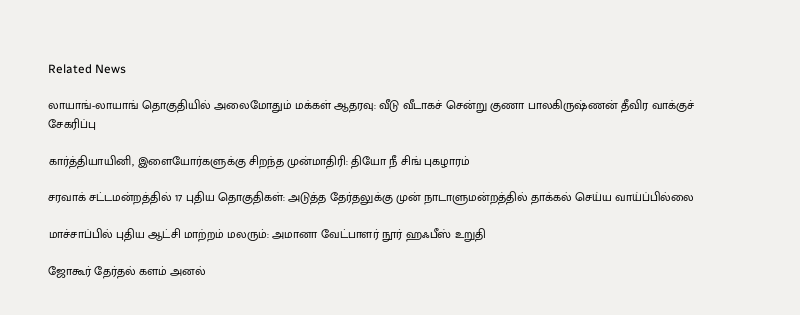Related News

லாயாங்-லாயாங் தொகுதியில் அலைமோதும் மக்கள் ஆதரவு: வீடு வீடாகச் சென்று குணா பாலகிருஷ்ணன் தீவிர வாக்குச் சேகரிப்பு

கார்த்தியாயினி, இளையோர்களுக்கு சிறந்த முன்மாதிரி: தியோ நீ சிங் புகழாரம்

சரவாக் சட்டமன்றத்தில் 17 புதிய தொகுதிகள்: அடுத்த தேர்தலுக்கு முன் நாடாளுமன்றத்தில் தாக்கல் செய்ய வாய்ப்பில்லை

மாச்சாப்பில் புதிய ஆட்சி மாற்றம் மலரும்: அமானா வேட்பாளர் நூர் ஹஃபீஸ் உறுதி

ஜோகூர் தேர்தல் களம் அனல்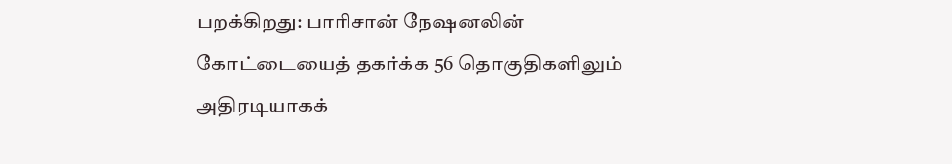பறக்கிறது: பாரிசான் நேஷனலின் கோட்டையைத் தகர்க்க 56 தொகுதிகளிலும் அதிரடியாகக்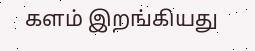களம் இறங்கியது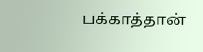பக்காத்தான்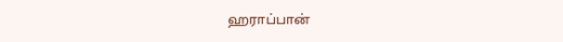ஹராப்பான்